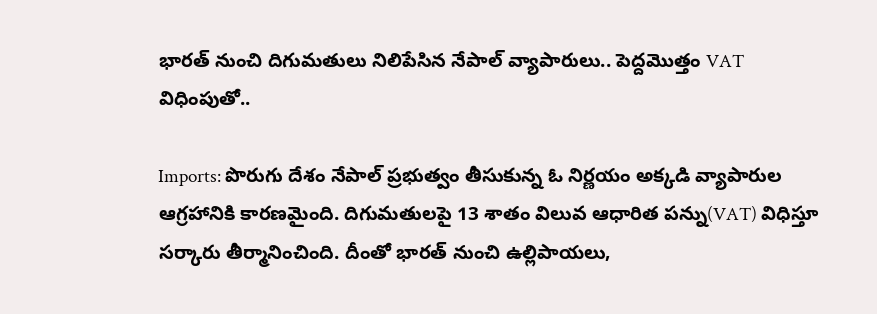భారత్ నుంచి దిగుమతులు నిలిపేసిన నేపాల్ వ్యాపారులు.. పెద్దమొత్తం VAT విధింపుతో..

Imports: పొరుగు దేశం నేపాల్ ప్రభుత్వం తీసుకున్న ఓ నిర్ణయం అక్కడి వ్యాపారుల ఆగ్రహానికి కారణమైంది. దిగుమతులపై 13 శాతం విలువ ఆధారిత పన్ను(VAT) విధిస్తూ సర్కారు తీర్మానించింది. దీంతో భారత్ నుంచి ఉల్లిపాయలు,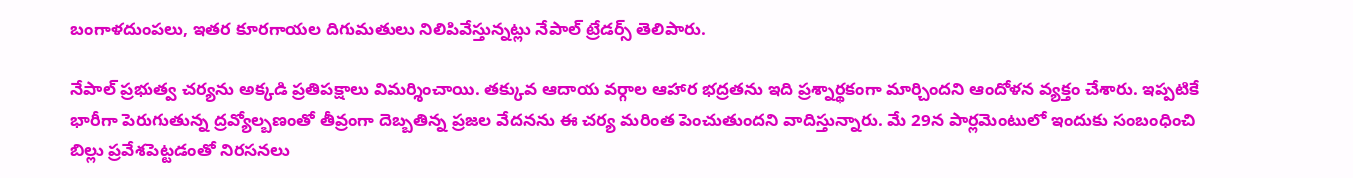బంగాళదుంపలు, ఇతర కూరగాయల దిగుమతులు నిలిపివేస్తున్నట్లు నేపాల్ ట్రేడర్స్ తెలిపారు.

నేపాల్ ప్రభుత్వ చర్యను అక్కడి ప్రతిపక్షాలు విమర్శించాయి. తక్కువ ఆదాయ వర్గాల ఆహార భద్రతను ఇది ప్రశ్నార్థకంగా మార్చిందని ఆందోళన వ్యక్తం చేశారు. ఇప్పటికే భారీగా పెరుగుతున్న ద్రవ్యోల్బణంతో తీవ్రంగా దెబ్బతిన్న ప్రజల వేదనను ఈ చర్య మరింత పెంచుతుందని వాదిస్తున్నారు. మే 29న పార్లమెంటులో ఇందుకు సంబంధించి బిల్లు ప్రవేశపెట్టడంతో నిరసనలు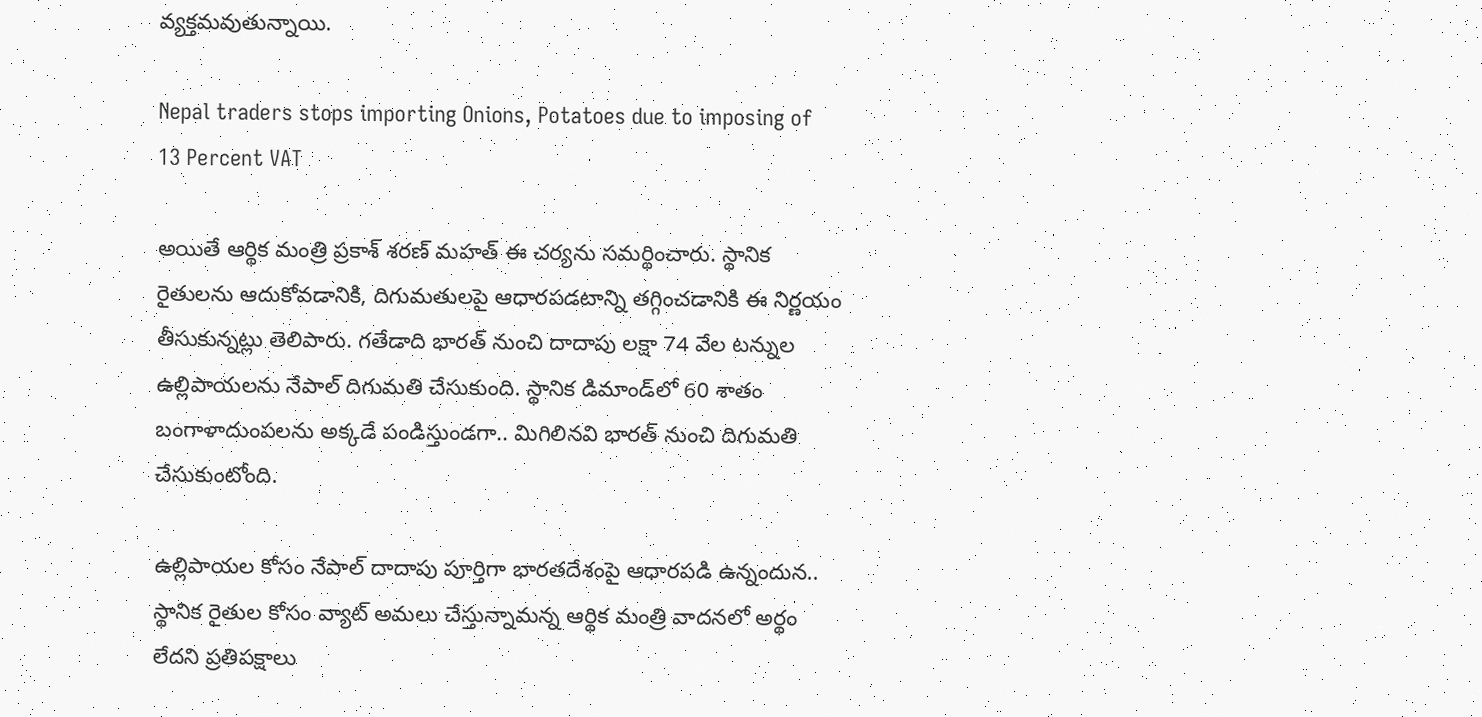వ్యక్తమవుతున్నాయి.

Nepal traders stops importing Onions, Potatoes due to imposing of 13 Percent VAT

అయితే ఆర్థిక మంత్రి ప్రకాశ్ శరణ్ మహత్ ఈ చర్యను సమర్థించారు. స్థానిక రైతులను ఆదుకోవడానికి, దిగుమతులపై ఆధారపడటాన్ని తగ్గించడానికి ఈ నిర్ణయం తీసుకున్నట్లు తెలిపారు. గతేడాది భారత్ నుంచి దాదాపు లక్షా 74 వేల టన్నుల ఉల్లిపాయలను నేపాల్ దిగుమతి చేసుకుంది. స్థానిక డిమాండ్‌లో 60 శాతం బంగాళాదుంపలను అక్కడే పండిస్తుండగా.. మిగిలినవి భారత్ నుంచి దిగుమతి చేసుకుంటోంది.

ఉల్లిపాయల కోసం నేపాల్ దాదాపు పూర్తిగా భారతదేశంపై ఆధారపడి ఉన్నందున.. స్థానిక రైతుల కోసం వ్యాట్ అమలు చేస్తున్నామన్న ఆర్థిక మంత్రి వాదనలో అర్థం లేదని ప్రతిపక్షాలు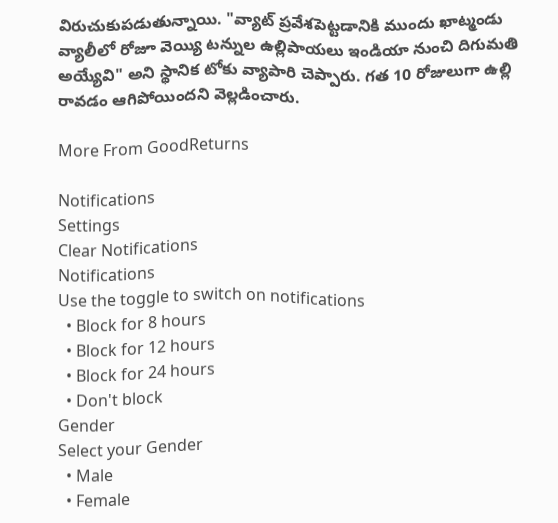విరుచుకుపడుతున్నాయి. "వ్యాట్‌ ప్రవేశపెట్టడానికి ముందు ఖాట్మండు వ్యాలీలో రోజూ వెయ్యి టన్నుల ఉల్లిపాయలు ఇండియా నుంచి దిగుమతి అయ్యేవి" అని స్థానిక టోకు వ్యాపారి చెప్పారు. గత 10 రోజులుగా ఉల్లి రావడం ఆగిపోయిందని వెల్లడించారు.

More From GoodReturns

Notifications
Settings
Clear Notifications
Notifications
Use the toggle to switch on notifications
  • Block for 8 hours
  • Block for 12 hours
  • Block for 24 hours
  • Don't block
Gender
Select your Gender
  • Male
  • Female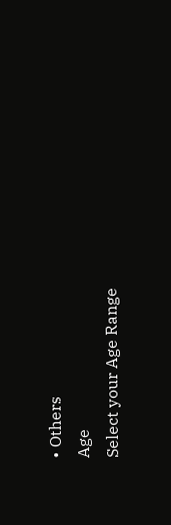• Others
Age
Select your Age Range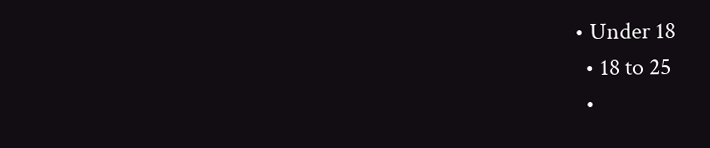• Under 18
  • 18 to 25
  •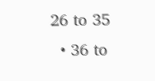26 to 35
  • 36 to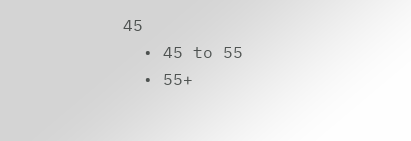45
  • 45 to 55
  • 55+